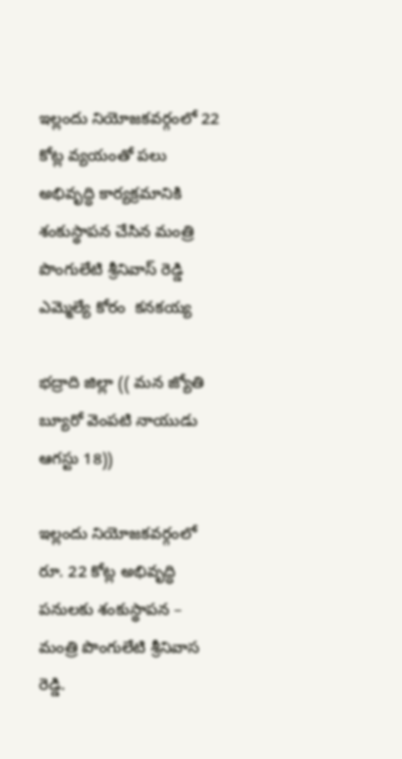ఇల్లందు నియోజకవర్గంలో 22 కోట్ల వ్యయంతో పలు అభివృద్ధి కార్యక్రమానికి శంకుస్థాపన చేసిన మంత్రి పొంగులేటి శ్రీనివాస్ రెడ్డి ఎమ్మెల్యే కోరం  కనకయ్య

భద్రాది జిల్లా (( మన జ్యోతి బ్యూరో వెంపటి నాయుడు ఆగస్టు 18))

ఇల్లందు నియోజకవర్గంలో రూ. 22 కోట్ల అభివృద్ధి పనులకు శంకుస్థాపన – మంత్రి పొంగులేటి శ్రీనివాస రెడ్డి.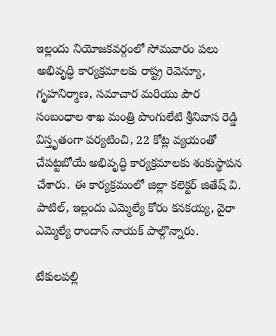ఇల్లందు నియోజకవర్గంలో సోమవారం పలు అభివృద్ధి కార్యక్రమాలకు రాష్ట్ర రెవెన్యూ, గృహనిర్మాణ, సమాచార మరియు పౌర సంబంధాల శాఖ మంత్రి పొంగులేటి శ్రీనివాస రెడ్డి విస్తృతంగా పర్యటించి, 22 కోట్ల వ్యయంతో చేపట్టబోయే అభివృద్ధి కార్యక్రమాలకు శంకుస్థాపన చేశారు. ఈ కార్యక్రమంలో జిల్లా కలెక్టర్ జితేష్ వి. పాటిల్, ఇల్లందు ఎమ్మెల్యే కోరం కనకయ్య, వైరా ఎమ్మెల్యే రాందాస్ నాయక్ పాల్గొన్నారు.

టేకులపల్లి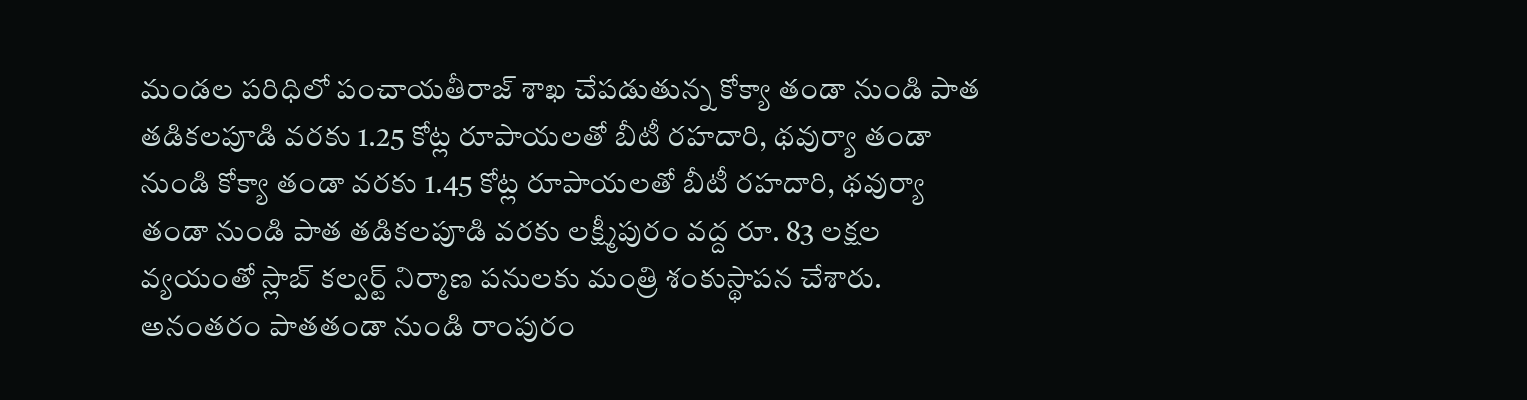మండల పరిధిలో పంచాయతీరాజ్ శాఖ చేపడుతున్న కోక్యా తండా నుండి పాత తడికలపూడి వరకు 1.25 కోట్ల రూపాయలతో బీటీ రహదారి, థవుర్యా తండా నుండి కోక్యా తండా వరకు 1.45 కోట్ల రూపాయలతో బీటీ రహదారి, థవుర్యా తండా నుండి పాత తడికలపూడి వరకు లక్ష్మీపురం వద్ద రూ. 83 లక్షల వ్యయంతో స్లాబ్ కల్వర్ట్ నిర్మాణ పనులకు మంత్రి శంకుస్థాపన చేశారు. అనంతరం పాతతండా నుండి రాంపురం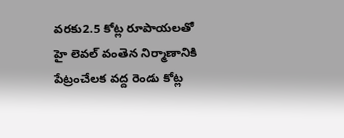వరకు2.5 కోట్ల రూపాయలతో హై లెవల్ వంతెన నిర్మాణానికి పేట్రంచేలక వద్ద రెండు కోట్ల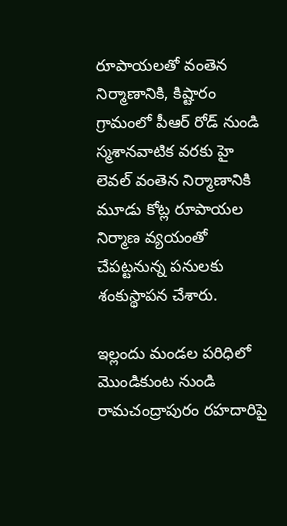రూపాయలతో వంతెన నిర్మాణానికి, కిష్టారం గ్రామంలో పీఆర్ రోడ్ నుండి స్మశానవాటిక వరకు హై లెవల్ వంతెన నిర్మాణానికి మూడు కోట్ల రూపాయల నిర్మాణ వ్యయంతో చేపట్టనున్న పనులకు శంకుస్థాపన చేశారు.

ఇల్లందు మండల పరిధిలో మొండికుంట నుండి రామచంద్రాపురం రహదారిపై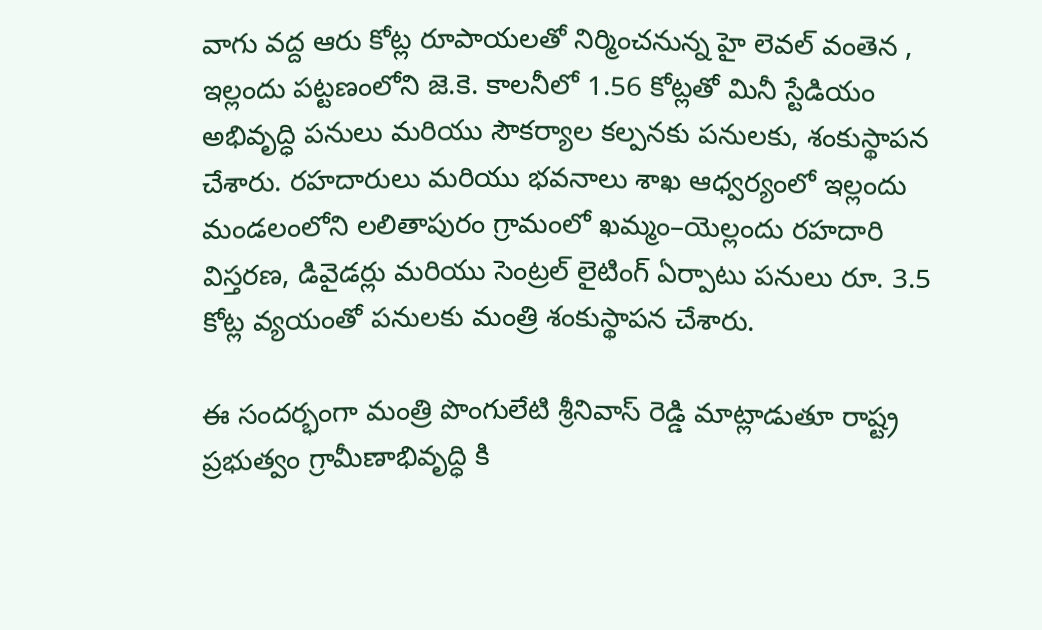వాగు వద్ద ఆరు కోట్ల రూపాయలతో నిర్మించనున్న హై లెవల్ వంతెన , ఇల్లందు పట్టణంలోని జె.కె. కాలనీలో 1.56 కోట్లతో మినీ స్టేడియం అభివృద్ధి పనులు మరియు సౌకర్యాల కల్పనకు పనులకు, శంకుస్థాపన చేశారు. రహదారులు మరియు భవనాలు శాఖ ఆధ్వర్యంలో ఇల్లందు మండలంలోని లలితాపురం గ్రామంలో ఖమ్మం–యెల్లందు రహదారి విస్తరణ, డివైడర్లు మరియు సెంట్రల్ లైటింగ్ ఏర్పాటు పనులు రూ. 3.5 కోట్ల వ్యయంతో పనులకు మంత్రి శంకుస్థాపన చేశారు.

ఈ సందర్భంగా మంత్రి పొంగులేటి శ్రీనివాస్ రెడ్డి మాట్లాడుతూ రాష్ట్ర ప్రభుత్వం గ్రామీణాభివృద్ధి కి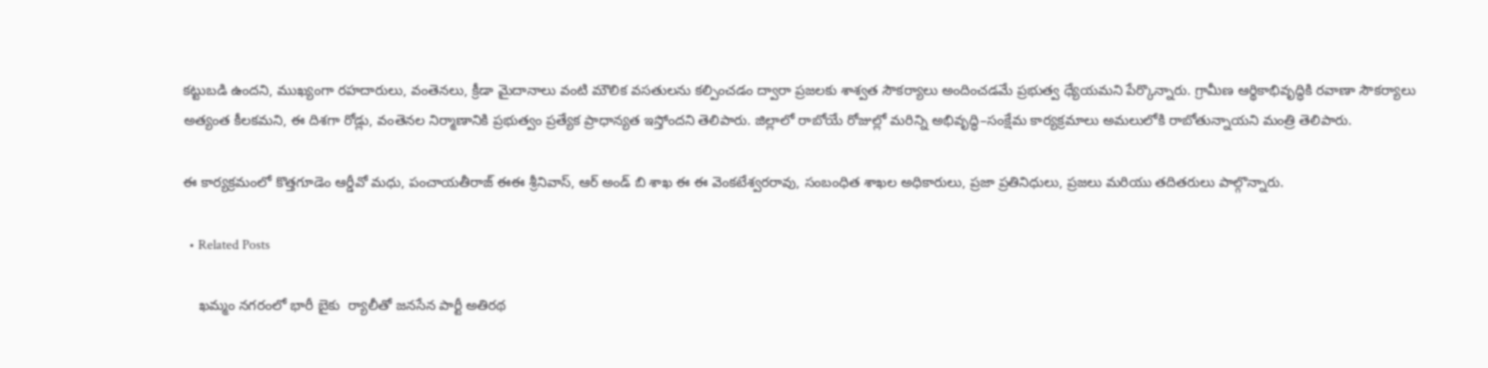కట్టుబడి ఉందని, ముఖ్యంగా రహదారులు, వంతెనలు, క్రీడా మైదానాలు వంటి మౌలిక వసతులను కల్పించడం ద్వారా ప్రజలకు శాశ్వత సౌకర్యాలు అందించడమే ప్రభుత్వ ధ్యేయమని పేర్కొన్నారు. గ్రామీణ ఆర్థికాభివృద్ధికి రవాణా సౌకర్యాలు అత్యంత కీలకమని, ఈ దిశగా రోడ్లు, వంతెనల నిర్మాణానికి ప్రభుత్వం ప్రత్యేక ప్రాధాన్యత ఇస్తోందని తెలిపారు. జిల్లాలో రాబోయే రోజుల్లో మరిన్ని అభివృద్ధి–సంక్షేమ కార్యక్రమాలు అమలులోకి రాబోతున్నాయని మంత్రి తెలిపారు.

ఈ కార్యక్రమంలో కొత్తగూడెం ఆర్డీవో మధు, పంచాయతీరాజ్ ఈఈ శ్రీనివాస్, ఆర్ అండ్ బి శాఖ ఈ ఈ వెంకటేశ్వరరావు, సంబంధిత శాఖల అధికారులు, ప్రజా ప్రతినిధులు, ప్రజలు మరియు తదితరులు పాల్గొన్నారు.

  • Related Posts

    ఖమ్మం నగరంలో భారీ బైకు  ర్యాలీతో జనసేన పార్టీ అతిరథ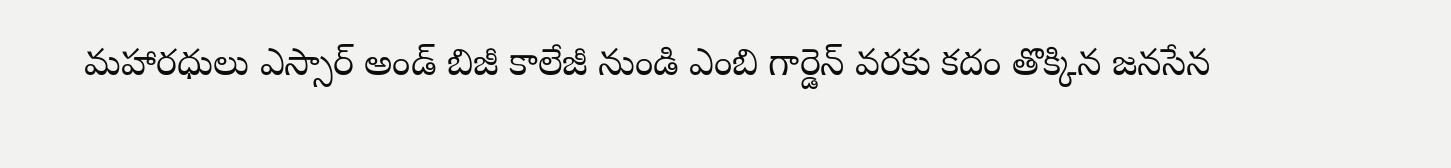మహారధులు ఎస్సార్ అండ్ బిజీ కాలేజీ నుండి ఎంబి గార్డెన్ వరకు కదం తొక్కిన జనసేన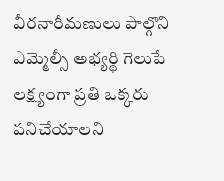వీరనారీమణులు పాల్గొని ఎమ్మెల్సీ అభ్యర్థి గెలుపే లక్ష్యంగా ప్రతి ఒక్కరు పనిచేయాలని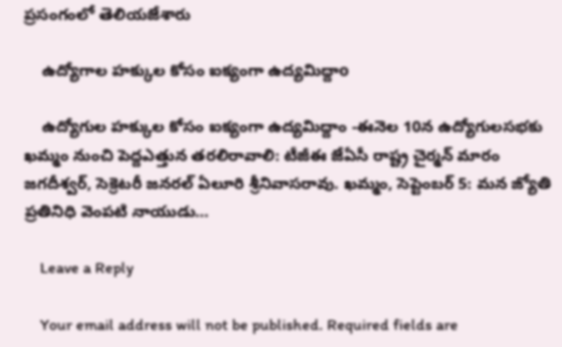ప్రసంగంలో తెలియజేశారు

    ఉద్యోగాల హక్కుల కోసం ఐక్యంగా ఉద్యమిద్దాo

    ఉద్యోగుల హక్కుల కోసం ఐక్యంగా ఉద్యమిద్దాం -ఈనెల 10న ఉద్యోగులసభకు ఖమ్మం నుంచి పెద్దఎత్తున తరలిరావాలి: టీజీఈ జేఏసీ రాష్ట్ర చైర్మన్ మారం జగదీశ్వర్, సెక్రెటరీ జనరల్ ఏలూరి శ్రీనివాసరావు. ఖమ్మం, సెప్టెంబర్ 5: మన జ్యోతి ప్రతినిధి వెంపటి నాయుడు…

    Leave a Reply

    Your email address will not be published. Required fields are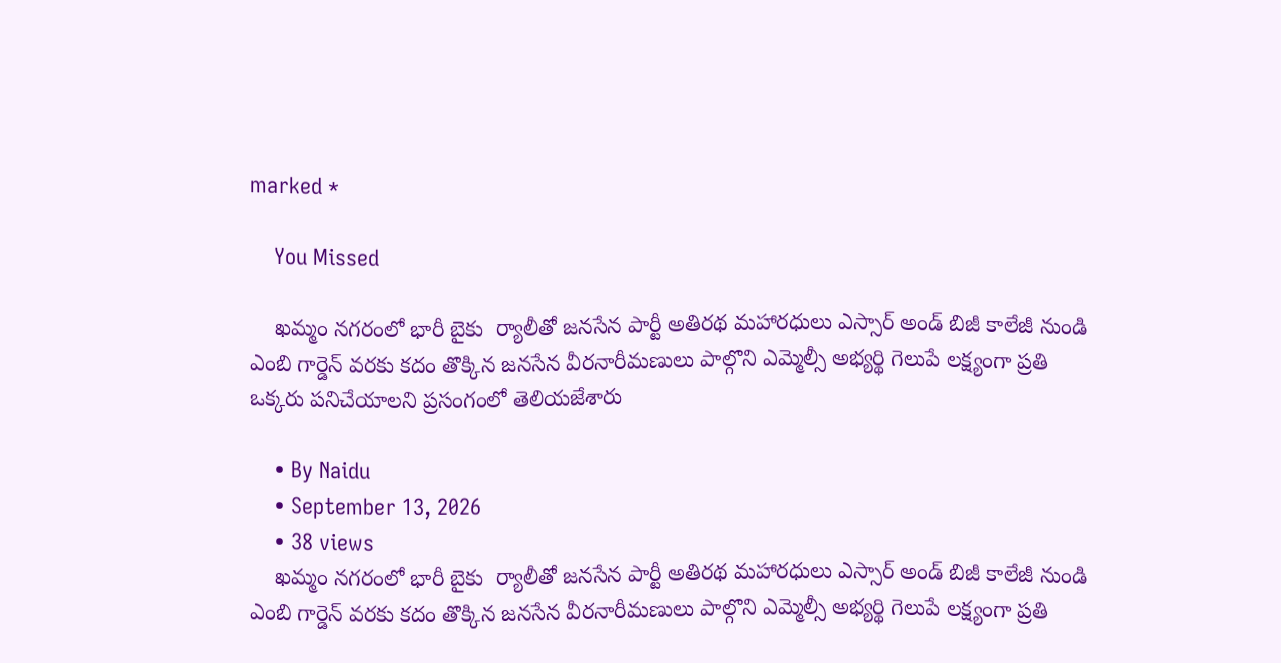marked *

    You Missed

    ఖమ్మం నగరంలో భారీ బైకు  ర్యాలీతో జనసేన పార్టీ అతిరథ మహారధులు ఎస్సార్ అండ్ బిజీ కాలేజీ నుండి ఎంబి గార్డెన్ వరకు కదం తొక్కిన జనసేన వీరనారీమణులు పాల్గొని ఎమ్మెల్సీ అభ్యర్థి గెలుపే లక్ష్యంగా ప్రతి ఒక్కరు పనిచేయాలని ప్రసంగంలో తెలియజేశారు

    • By Naidu
    • September 13, 2026
    • 38 views
    ఖమ్మం నగరంలో భారీ బైకు  ర్యాలీతో జనసేన పార్టీ అతిరథ మహారధులు ఎస్సార్ అండ్ బిజీ కాలేజీ నుండి ఎంబి గార్డెన్ వరకు కదం తొక్కిన జనసేన వీరనారీమణులు పాల్గొని ఎమ్మెల్సీ అభ్యర్థి గెలుపే లక్ష్యంగా ప్రతి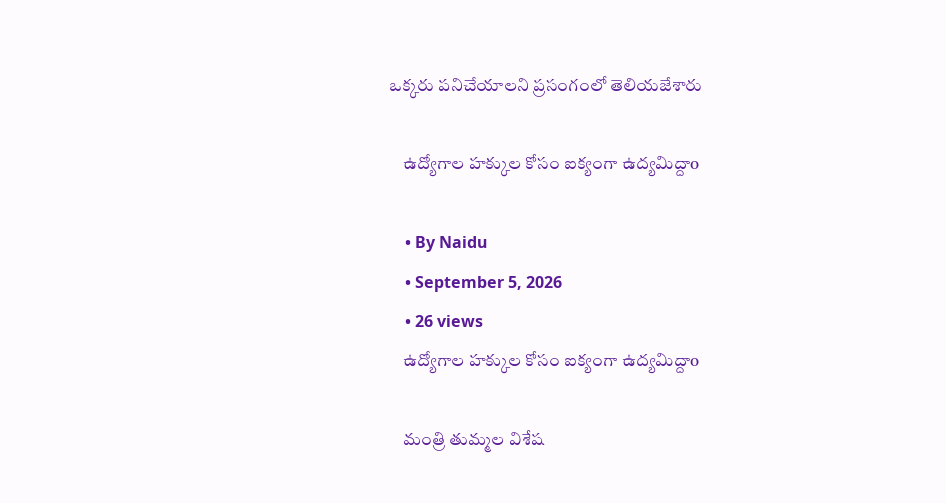ఒక్కరు పనిచేయాలని ప్రసంగంలో తెలియజేశారు

    ఉద్యోగాల హక్కుల కోసం ఐక్యంగా ఉద్యమిద్దాo

    • By Naidu
    • September 5, 2026
    • 26 views
    ఉద్యోగాల హక్కుల కోసం ఐక్యంగా ఉద్యమిద్దాo

    మంత్రి తుమ్మల విశేష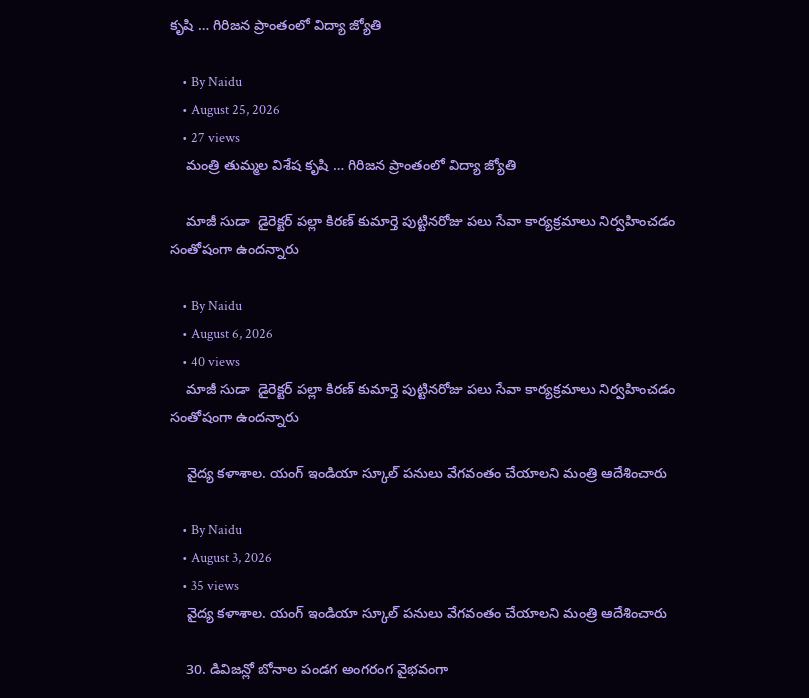కృషి … గిరిజన ప్రాంతంలో విద్యా జ్యోతి

    • By Naidu
    • August 25, 2026
    • 27 views
    మంత్రి తుమ్మల విశేష కృషి … గిరిజన ప్రాంతంలో విద్యా జ్యోతి

    మాజీ సుడా  డైరెక్టర్ పల్లా కిరణ్ కుమార్తె పుట్టినరోజు పలు సేవా కార్యక్రమాలు నిర్వహించడం సంతోషంగా ఉందన్నారు

    • By Naidu
    • August 6, 2026
    • 40 views
    మాజీ సుడా  డైరెక్టర్ పల్లా కిరణ్ కుమార్తె పుట్టినరోజు పలు సేవా కార్యక్రమాలు నిర్వహించడం సంతోషంగా ఉందన్నారు

    వైద్య కళాశాల. యంగ్ ఇండియా స్కూల్ పనులు వేగవంతం చేయాలని మంత్రి ఆదేశించారు

    • By Naidu
    • August 3, 2026
    • 35 views
    వైద్య కళాశాల. యంగ్ ఇండియా స్కూల్ పనులు వేగవంతం చేయాలని మంత్రి ఆదేశించారు

    30. డివిజన్లో బోనాల పండగ అంగరంగ వైభవంగా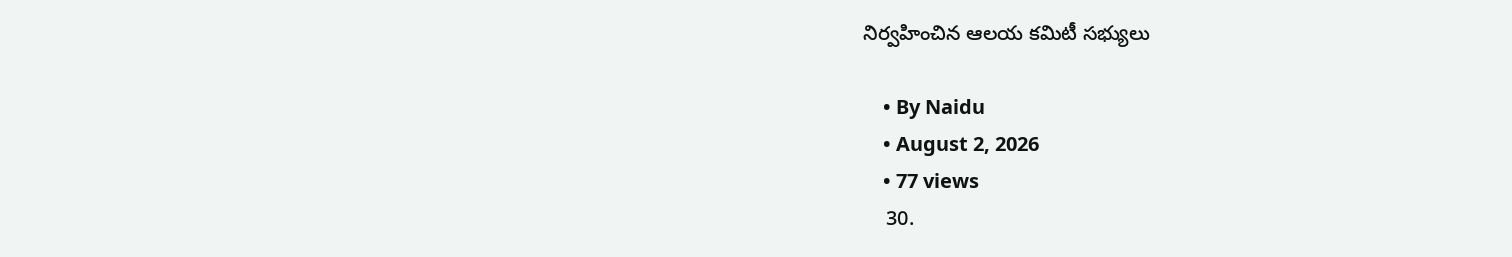నిర్వహించిన ఆలయ కమిటీ సభ్యులు

    • By Naidu
    • August 2, 2026
    • 77 views
    30.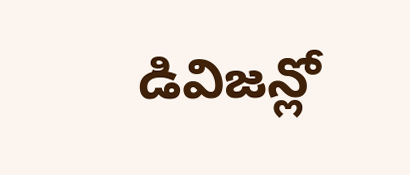డివిజన్లో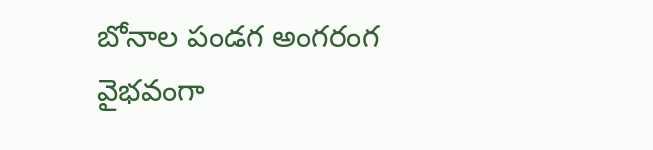బోనాల పండగ అంగరంగ వైభవంగా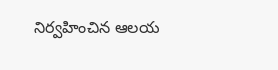నిర్వహించిన ఆలయ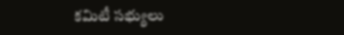కమిటీ సభ్యులు